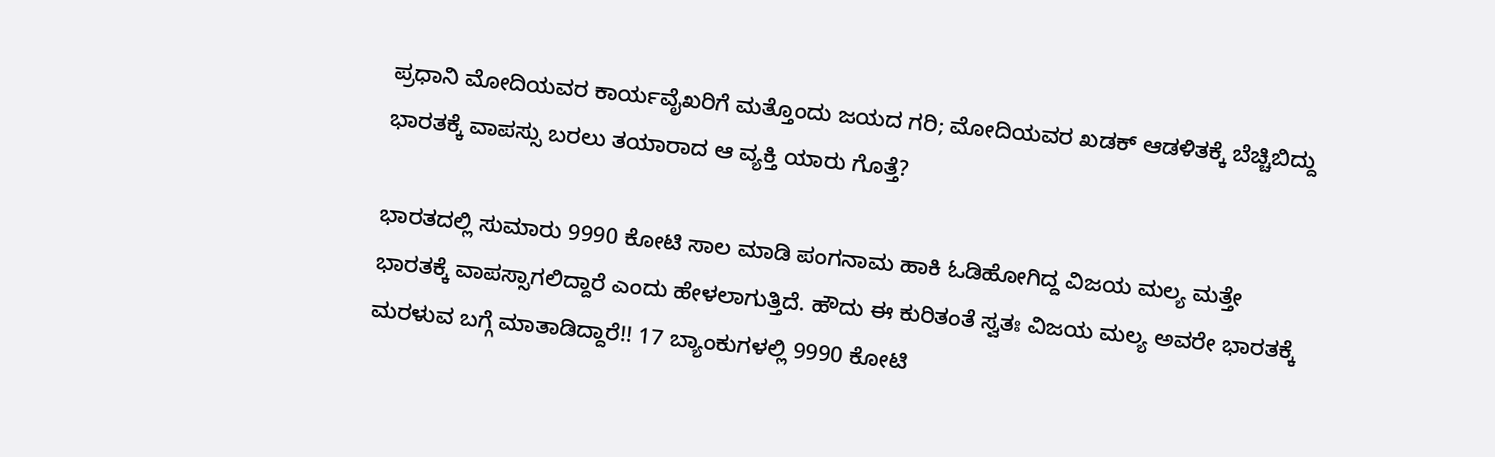ಪ್ರಧಾನಿ ಮೋದಿಯವರ ಕಾರ್ಯವೈಖರಿಗೆ ಮತ್ತೊಂದು ಜಯದ ಗರಿ; ಮೋದಿಯವರ ಖಡಕ್ ಆಡಳಿತಕ್ಕೆ ಬೆಚ್ಚಿಬಿದ್ದು ಭಾರತಕ್ಕೆ ವಾಪಸ್ಸು ಬರಲು ತಯಾರಾದ ಆ ವ್ಯಕ್ತಿ ಯಾರು ಗೊತ್ತೆ?

ಭಾರತದಲ್ಲಿ ಸುಮಾರು 9990 ಕೋಟಿ ಸಾಲ ಮಾಡಿ ಪಂಗನಾಮ ಹಾಕಿ ಓಡಿಹೋಗಿದ್ದ ವಿಜಯ ಮಲ್ಯ ಮತ್ತೇ ಭಾರತಕ್ಕೆ ವಾಪಸ್ಸಾಗಲಿದ್ದಾರೆ ಎಂದು ಹೇಳಲಾಗುತ್ತಿದೆ. ಹೌದು ಈ ಕುರಿತಂತೆ ಸ್ವತಃ ವಿಜಯ ಮಲ್ಯ ಅವರೇ ಭಾರತಕ್ಕೆ ಮರಳುವ ಬಗ್ಗೆ ಮಾತಾಡಿದ್ದಾರೆ!! 17 ಬ್ಯಾಂಕುಗಳಲ್ಲಿ 9990 ಕೋಟಿ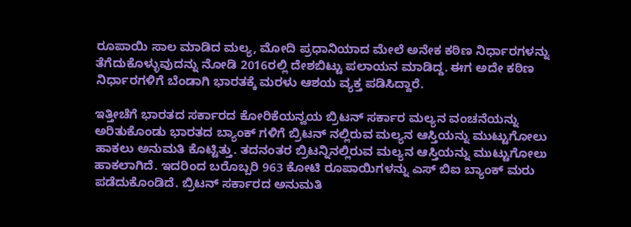ರೂಪಾಯಿ ಸಾಲ ಮಾಡಿದ ಮಲ್ಯ, ಮೋದಿ ಪ್ರಧಾನಿಯಾದ ಮೇಲೆ ಅನೇಕ ಕಠಿಣ ನಿರ್ಧಾರಗಳನ್ನು ತೆಗೆದುಕೊಳ್ಳುವುದನ್ನು ನೋಡಿ 2016ರಲ್ಲಿ ದೇಶಬಿಟ್ಟು ಪಲಾಯನ ಮಾಡಿದ್ದ. ಈಗ ಅದೇ ಕಠಿಣ ನಿರ್ಧಾರಗಳಿಗೆ ಬೆಂಡಾಗಿ ಭಾರತಕ್ಕೆ ಮರಳು ಆಶಯ ವ್ಯಕ್ತ ಪಡಿಸಿದ್ದಾರೆ.

ಇತ್ತೀಚೆಗೆ ಭಾರತದ ಸರ್ಕಾರದ ಕೋರಿಕೆಯನ್ವಯ ಬ್ರಿಟನ್ ಸರ್ಕಾರ ಮಲ್ಯನ ವಂಚನೆಯನ್ನು ಅರಿತುಕೊಂಡು ಭಾರತದ ಬ್ಯಾಂಕ್ ಗಳಿಗೆ ಬ್ರಿಟನ್ ನಲ್ಲಿರುವ ಮಲ್ಯನ ಆಸ್ತಿಯನ್ನು ಮುಟ್ಟುಗೋಲು ಹಾಕಲು ಅನುಮತಿ ಕೊಟ್ಟಿತ್ತು. ತದನಂತರ ಬ್ರಿಟನ್ನಿನಲ್ಲಿರುವ ಮಲ್ಯನ ಆಸ್ತಿಯನ್ನು ಮುಟ್ಟುಗೋಲು ಹಾಕಲಾಗಿದೆ. ಇದರಿಂದ ಬರೊಬ್ಬರಿ 963 ಕೋಟಿ ರೂಪಾಯಿಗಳನ್ನು ಎಸ್ ಬಿಐ ಬ್ಯಾಂಕ್ ಮರು ಪಡೆದುಕೊಂಡಿದೆ. ಬ್ರಿಟನ್ ಸರ್ಕಾರದ ಅನುಮತಿ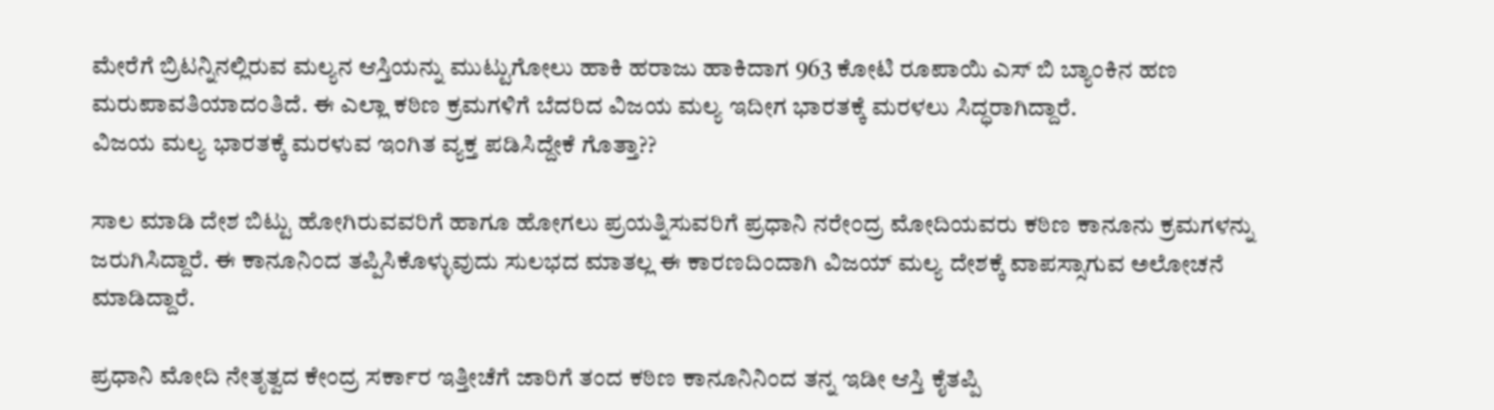ಮೇರೆಗೆ ಬ್ರಿಟನ್ನಿನಲ್ಲಿರುವ ಮಲ್ಯನ ಆಸ್ತಿಯನ್ನು ಮುಟ್ಟುಗೋಲು ಹಾಕಿ ಹರಾಜು ಹಾಕಿದಾಗ 963 ಕೋಟಿ ರೂಪಾಯಿ ಎಸ್ ಬಿ ಬ್ಯಾಂಕಿನ ಹಣ ಮರುಪಾವತಿಯಾದಂತಿದೆ. ಈ ಎಲ್ಲಾ ಕಠಿಣ ಕ್ರಮಗಳಿಗೆ ಬೆದರಿದ ವಿಜಯ ಮಲ್ಯ ಇದೀಗ ಭಾರತಕ್ಕೆ ಮರಳಲು ಸಿದ್ಧರಾಗಿದ್ದಾರೆ.
ವಿಜಯ ಮಲ್ಯ ಭಾರತಕ್ಕೆ ಮರಳುವ ಇಂಗಿತ ವ್ಯಕ್ತ ಪಡಿಸಿದ್ದೇಕೆ ಗೊತ್ತಾ??

ಸಾಲ ಮಾಡಿ ದೇಶ ಬಿಟ್ಟು ಹೋಗಿರುವವರಿಗೆ ಹಾಗೂ ಹೋಗಲು ಪ್ರಯತ್ನಿಸುವರಿಗೆ ಪ್ರಧಾನಿ ನರೇಂದ್ರ ಮೋದಿಯವರು ಕಠಿಣ ಕಾನೂನು ಕ್ರಮಗಳನ್ನು ಜರುಗಿಸಿದ್ದಾರೆ. ಈ ಕಾನೂನಿಂದ ತಪ್ಪಿಸಿಕೊಳ್ಳುವುದು ಸುಲಭದ ಮಾತಲ್ಲ ಈ ಕಾರಣದಿಂದಾಗಿ ವಿಜಯ್ ಮಲ್ಯ ದೇಶಕ್ಕೆ ವಾಪಸ್ಸಾಗುವ ಅಲೋಚನೆ ಮಾಡಿದ್ದಾರೆ.

ಪ್ರಧಾನಿ ಮೋದಿ ನೇತೃತ್ವದ ಕೇಂದ್ರ ಸರ್ಕಾರ ಇತ್ತೀಚೆಗೆ ಜಾರಿಗೆ ತಂದ ಕಠಿಣ ಕಾನೂನಿನಿಂದ ತನ್ನ ಇಡೀ ಆಸ್ತಿ ಕೈತಪ್ಪಿ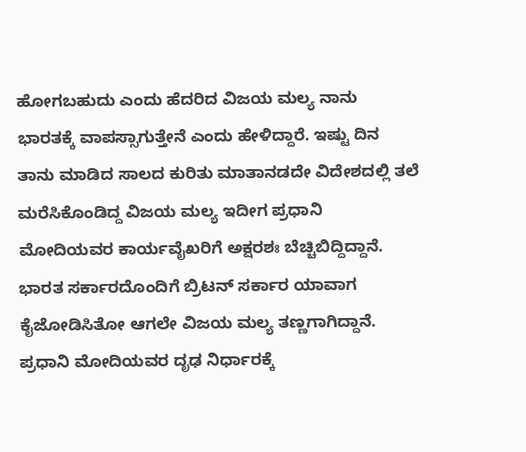ಹೋಗಬಹುದು ಎಂದು ಹೆದರಿದ ವಿಜಯ ಮಲ್ಯ ನಾನು ಭಾರತಕ್ಕೆ ವಾಪಸ್ಸಾಗುತ್ತೇನೆ ಎಂದು ಹೇಳಿದ್ದಾರೆ. ಇಷ್ಟು ದಿನ ತಾನು ಮಾಡಿದ ಸಾಲದ ಕುರಿತು ಮಾತಾನಡದೇ ವಿದೇಶದಲ್ಲಿ ತಲೆ ಮರೆಸಿಕೊಂಡಿದ್ದ ವಿಜಯ ಮಲ್ಯ ಇದೀಗ ಪ್ರಧಾನಿ ಮೋದಿಯವರ ಕಾರ್ಯವೈಖರಿಗೆ ಅಕ್ಷರಶಃ ಬೆಚ್ಚಿಬಿದ್ದಿದ್ದಾನೆ. ಭಾರತ ಸರ್ಕಾರದೊಂದಿಗೆ ಬ್ರಿಟನ್ ಸರ್ಕಾರ ಯಾವಾಗ ಕೈಜೋಡಿಸಿತೋ ಆಗಲೇ ವಿಜಯ ಮಲ್ಯ ತಣ್ಣಗಾಗಿದ್ದಾನೆ. ಪ್ರಧಾನಿ ಮೋದಿಯವರ ದೃಢ ನಿರ್ಧಾರಕ್ಕೆ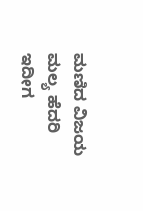ಮಣಿದ ವಿಜಯ ಮಲ್ಯ ಹೆದರಿ ಇದೀಗ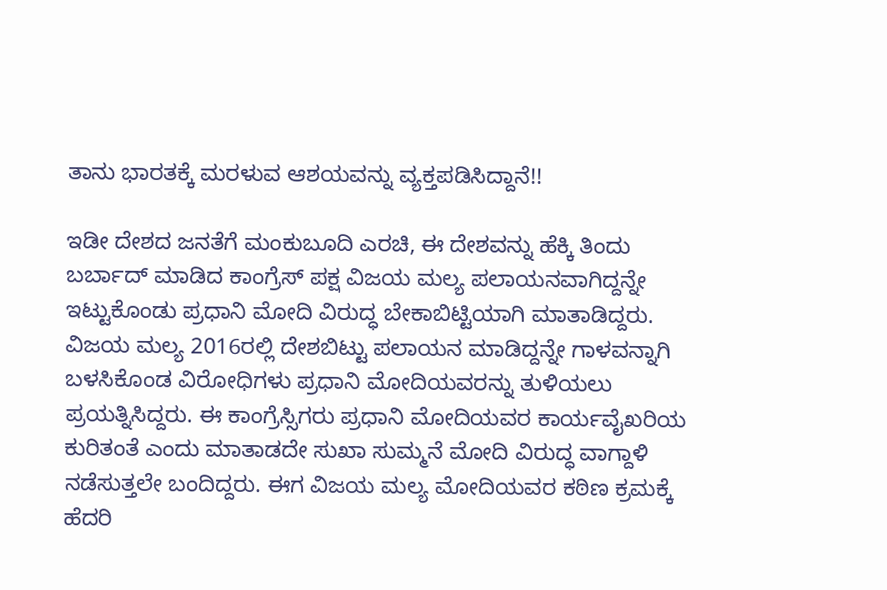ತಾನು ಭಾರತಕ್ಕೆ ಮರಳುವ ಆಶಯವನ್ನು ವ್ಯಕ್ತಪಡಿಸಿದ್ದಾನೆ!!

ಇಡೀ ದೇಶದ ಜನತೆಗೆ ಮಂಕುಬೂದಿ ಎರಚಿ, ಈ ದೇಶವನ್ನು ಹೆಕ್ಕಿ ತಿಂದು ಬರ್ಬಾದ್ ಮಾಡಿದ ಕಾಂಗ್ರೆಸ್ ಪಕ್ಷ ವಿಜಯ ಮಲ್ಯ ಪಲಾಯನವಾಗಿದ್ದನ್ನೇ ಇಟ್ಟುಕೊಂಡು ಪ್ರಧಾನಿ ಮೋದಿ ವಿರುದ್ಧ ಬೇಕಾಬಿಟ್ಟಿಯಾಗಿ ಮಾತಾಡಿದ್ದರು. ವಿಜಯ ಮಲ್ಯ 2016ರಲ್ಲಿ ದೇಶಬಿಟ್ಟು ಪಲಾಯನ ಮಾಡಿದ್ದನ್ನೇ ಗಾಳವನ್ನಾಗಿ ಬಳಸಿಕೊಂಡ ವಿರೋಧಿಗಳು ಪ್ರಧಾನಿ ಮೋದಿಯವರನ್ನು ತುಳಿಯಲು ಪ್ರಯತ್ನಿಸಿದ್ದರು. ಈ ಕಾಂಗ್ರೆಸ್ಸಿಗರು ಪ್ರಧಾನಿ ಮೋದಿಯವರ ಕಾರ್ಯವೈಖರಿಯ ಕುರಿತಂತೆ ಎಂದು ಮಾತಾಡದೇ ಸುಖಾ ಸುಮ್ಮನೆ ಮೋದಿ ವಿರುದ್ಧ ವಾಗ್ದಾಳಿ ನಡೆಸುತ್ತಲೇ ಬಂದಿದ್ದರು. ಈಗ ವಿಜಯ ಮಲ್ಯ ಮೋದಿಯವರ ಕಠಿಣ ಕ್ರಮಕ್ಕೆ ಹೆದರಿ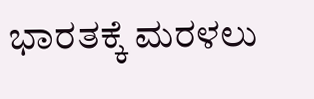ಭಾರತಕ್ಕೆ ಮರಳಲು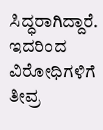ಸಿದ್ಧರಾಗಿದ್ದಾರೆ. ಇದರಿಂದ ವಿರೋಧಿಗಳಿಗೆ ತೀವ್ರ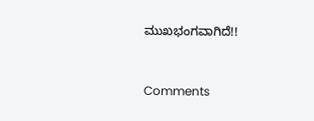ಮುಖಭಂಗವಾಗಿದೆ!!


Comments